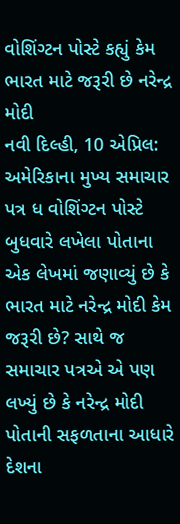વોશિંગ્ટન પોસ્ટે કહ્યું કેમ ભારત માટે જરૂરી છે નરેન્દ્ર મોદી
નવી દિલ્હી, 10 એપ્રિલ: અમેરિકાના મુખ્ય સમાચાર પત્ર ધ વોશિંગ્ટન પોસ્ટે બુધવારે લખેલા પોતાના એક લેખમાં જણાવ્યું છે કે ભારત માટે નરેન્દ્ર મોદી કેમ જરૂરી છે? સાથે જ સમાચાર પત્રએ એ પણ લખ્યું છે કે નરેન્દ્ર મોદી પોતાની સફળતાના આધારે દેશના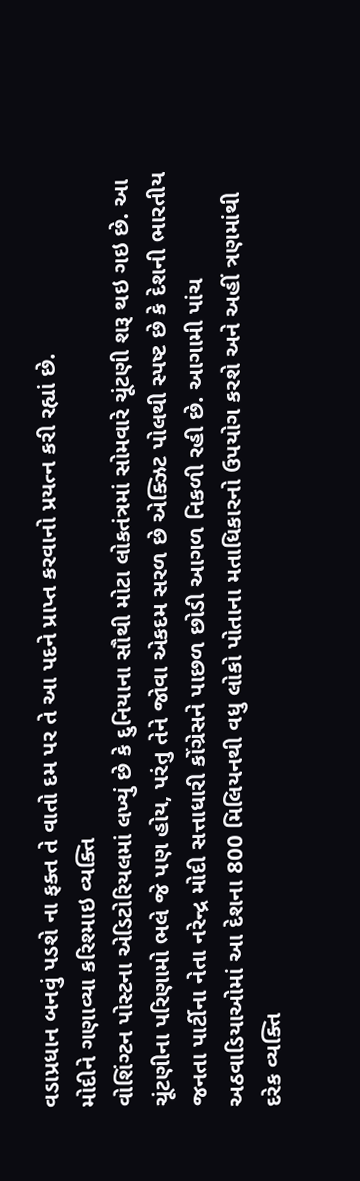વડાપ્રધાન બનવું પડશે ના ફક્ત તે વાતો દમ પર તે આ પદને પ્રાપ્ત કરવાનો પ્રયત્ન કરી રહ્યાં છે.
મોદીને ગણાવ્યા કરિશ્માઇ વ્યક્તિ
વોશિંગ્ટન પોસ્ટના એડિટોરિયલમાં લખ્યું છે કે દુનિયાના સૌથી મોટા લોકતંત્રમાં સોમવારે ચૂંટણી શરૂ થઇ ગઇ છે. આ ચૂંટણીના પરિણામો ભલે જે પણ હોય, પરંતુ તેને જોવા એકદમ સરળ છે એક્ઝિટ પોલથી સ્પષ્ટ છે કે દેશની ભારતીય જનતા પાર્ટીના નેતા નરેન્દ્ર મોદી સત્તાધારી કોંગ્રેસને પાછળ છોડી આગળ નિકળી રહી છે. આગામી પાંચ અઠવાડિયાઓમાં આ દેશના 800 મિલિયનથી વધુ લોકો પોતાના મતાધિકારનો ઉપયોગ કરશે અને અહીં ત્રણમાંથી દરેક વ્યક્તિ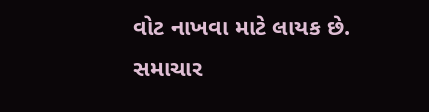વોટ નાખવા માટે લાયક છે.
સમાચાર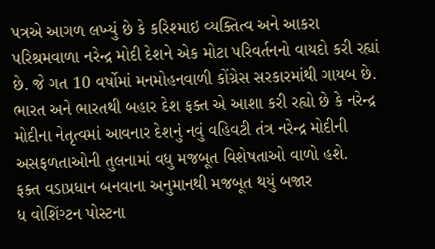પત્રએ આગળ લખ્યું છે કે કરિશ્માઇ વ્યક્તિત્વ અને આકરા પરિશ્રમવાળા નરેન્દ્ર મોદી દેશને એક મોટા પરિવર્તનનો વાયદો કરી રહ્યાં છે. જે ગત 10 વર્ષોમાં મનમોહનવાળી કોંગ્રેસ સરકારમાંથી ગાયબ છે. ભારત અને ભારતથી બહાર દેશ ફક્ત એ આશા કરી રહ્યો છે કે નરેન્દ્ર મોદીના નેતૃત્વમાં આવનાર દેશનું નવું વહિવટી તંત્ર નરેન્દ્ર મોદીની અસફળતાઓની તુલનામાં વધુ મજબૂત વિશેષતાઓ વાળો હશે.
ફક્ત વડાપ્રધાન બનવાના અનુમાનથી મજબૂત થયું બજાર
ધ વોશિંગ્ટન પોસ્ટના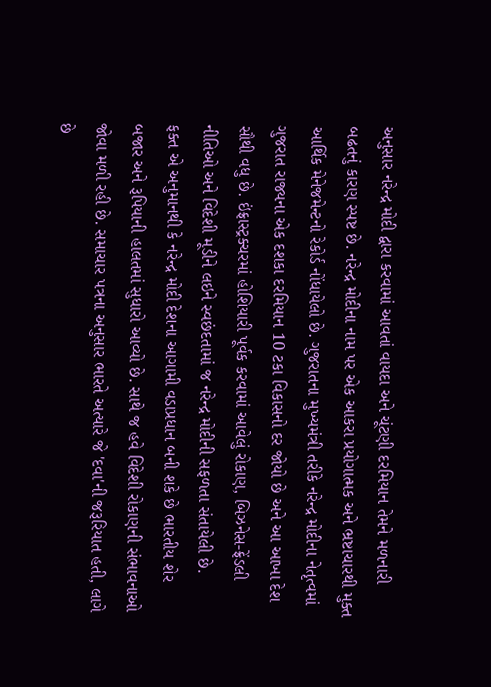અનુસાર નરેન્દ્ર મોદી દ્વારા કરવામાં આવતાં વાયદા અને ચૂંટણી દરમિયાન તેમને મળનારી બઢતનું કારણ સ્પષ્ટ છે. નરેન્દ્ર મોદીના નામ પર એક આકરા પ્રયોગાત્મક અને ભ્રષ્ટાચારથી મુક્ત આર્થિક મેનેજમેન્ટનો રેકોર્ડ નોંધાયેલો છે. ગુજરાતના મુખ્યમંત્રી તરીકે નરેન્દ્ર મોદીના નેતૃત્વમાં ગુજરાત રાજ્યના એક દશકા દરમિયાન 10 ટકા વિકાસનો દર જોયો છે અને આ આખા દેશ સૌથી વધુ છે. ઇંફ્રાસ્ટ્રક્ચરમાં હોશિયારી પૂર્વક કરવામાં આવેલું રોકાણ, બિઝનેસ-ફ્રેંડલી નીતિઓ અને વિદેશી મૂડીને લઇને સ્વછંદતામાં જ નરેન્દ્ર મોદીની સફળતા સંતાયેલી છે.
ફક્ત એ અનુમાનથી કે નરેન્દ્ર મોદી દેશના આગામી વડાપ્રધાન બની શકે છે ભારતીય શેર બજાર અને રૂપિયાની હાલતમાં સુધારો આવ્યો છે. સાથે જ હવે વિદેશી રોકાણની સંભાવનાઓ જોવા મળી રહી છે. સમાચાર પત્રના અનુસાર ભારતે અત્યારે જે 'દવા'ની જરૂરિયાત હતી, લાગે છે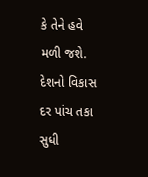કે તેને હવે મળી જશે. દેશનો વિકાસ દર પાંચ તકા સુધી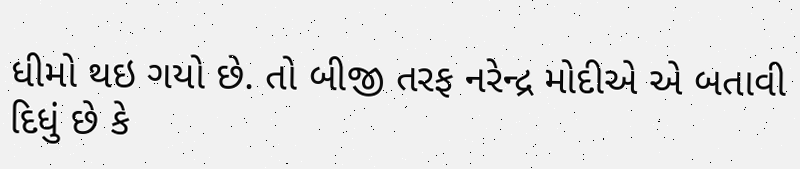ધીમો થઇ ગયો છે. તો બીજી તરફ નરેન્દ્ર મોદીએ એ બતાવી દિધું છે કે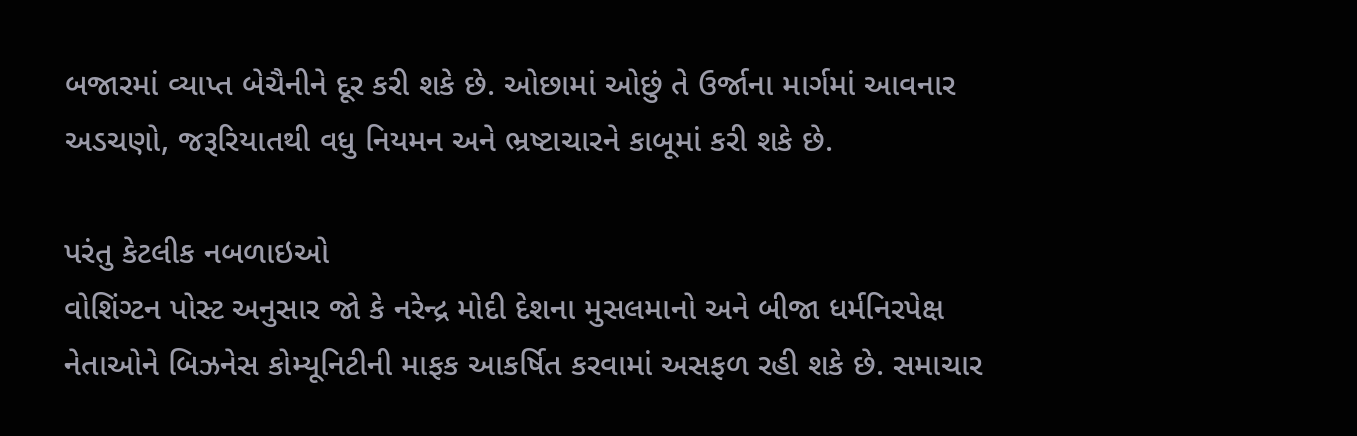બજારમાં વ્યાપ્ત બેચૈનીને દૂર કરી શકે છે. ઓછામાં ઓછું તે ઉર્જાના માર્ગમાં આવનાર અડચણો, જરૂરિયાતથી વધુ નિયમન અને ભ્રષ્ટાચારને કાબૂમાં કરી શકે છે.

પરંતુ કેટલીક નબળાઇઓ
વોશિંગ્ટન પોસ્ટ અનુસાર જો કે નરેન્દ્ર મોદી દેશના મુસલમાનો અને બીજા ધર્મનિરપેક્ષ નેતાઓને બિઝનેસ કોમ્યૂનિટીની માફક આકર્ષિત કરવામાં અસફળ રહી શકે છે. સમાચાર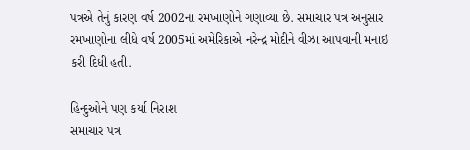પત્રએ તેનું કારણ વર્ષ 2002ના રમખાણોને ગણાવ્યા છે. સમાચાર પત્ર અનુસાર રમખાણોના લીધે વર્ષ 2005માં અમેરિકાએ નરેન્દ્ર મોદીને વીઝા આપવાની મનાઇ કરી દિધી હતી.

હિન્દુઓને પણ કર્યા નિરાશ
સમાચાર પત્ર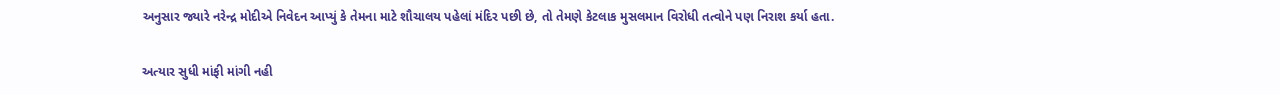અનુસાર જ્યારે નરેન્દ્ર મોદીએ નિવેદન આપ્યું કે તેમના માટે શૌચાલય પહેલાં મંદિર પછી છે, તો તેમણે કેટલાક મુસલમાન વિરોધી તત્વોને પણ નિરાશ કર્યા હતા.

અત્યાર સુધી માંફી માંગી નહી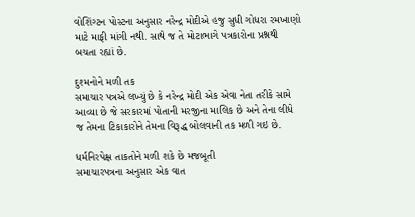વોશિંગ્ટન પોસ્ટના અનુસાર નરેન્દ્ર મોદીએ હજુ સુધી ગોધરા રમખાણો માટે માફી માંગી નથી. સાથે જ તે મોટાભાગે પત્રકારોના પ્રશ્નથી બચતા રહ્યાં છે.

દુશ્મનોને મળી તક
સમાચાર પત્રએ લખ્યું છે કે નરેન્દ્ર મોદી એક એવા નેતા તરીકે સામે આવ્યા છે જે સરકારમાં પોતાની મરજીના માલિક છે અને તેના લીધે જ તેમના ટિકાકારોને તેમના વિરૂદ્ધ બોલવાની તક મળી ગઇ છે.

ધર્મનિરપેક્ષ તાકતોને મળી શકે છે મજબૂતી
સમાચારપત્રના અનુસાર એક વાત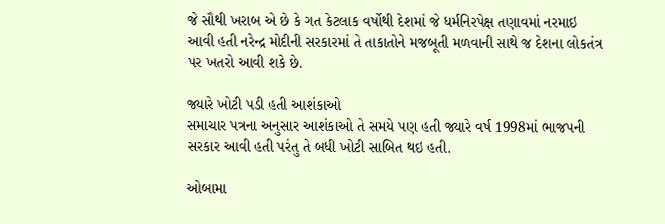જે સૌથી ખરાબ એ છે કે ગત કેટલાક વર્ષોથી દેશમાં જે ધર્મનિરપેક્ષ તણાવમાં નરમાઇ આવી હતી નરેન્દ્ર મોદીની સરકારમાં તે તાકાતોને મજબૂતી મળવાની સાથે જ દેશના લોકતંત્ર પર ખતરો આવી શકે છે.

જ્યારે ખોટી પડી હતી આશંકાઓ
સમાચાર પત્રના અનુસાર આશંકાઓ તે સમયે પણ હતી જ્યારે વર્ષ 1998માં ભાજપની સરકાર આવી હતી પરંતુ તે બધી ખોટી સાબિત થઇ હતી.

ઓબામા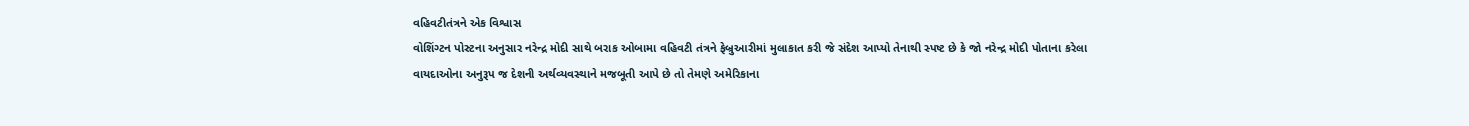વહિવટીતંત્રને એક વિશ્વાસ
વોશિંગ્ટન પોસ્ટના અનુસાર નરેન્દ્ર મોદી સાથે બરાક ઓબામા વહિવટી તંત્રને ફેબ્રુઆરીમાં મુલાકાત કરી જે સંદેશ આપ્યો તેનાથી સ્પષ્ટ છે કે જો નરેન્દ્ર મોદી પોતાના કરેલા વાયદાઓના અનુરૂપ જ દેશની અર્થવ્યવસ્થાને મજબૂતી આપે છે તો તેમણે અમેરિકાના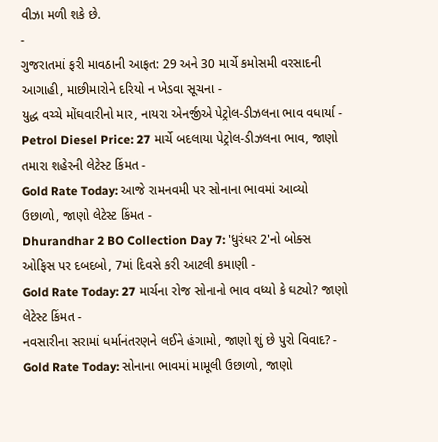વીઝા મળી શકે છે.
-
ગુજરાતમાં ફરી માવઠાની આફત: 29 અને 30 માર્ચે કમોસમી વરસાદની આગાહી, માછીમારોને દરિયો ન ખેડવા સૂચના -
યુદ્ધ વચ્ચે મોંઘવારીનો માર, નાયરા એનર્જીએ પેટ્રોલ-ડીઝલના ભાવ વધાર્યા -
Petrol Diesel Price: 27 માર્ચે બદલાયા પેટ્રોલ-ડીઝલના ભાવ, જાણો તમારા શહેરની લેટેસ્ટ કિંમત -
Gold Rate Today: આજે રામનવમી પર સોનાના ભાવમાં આવ્યો ઉછાળો, જાણો લેટેસ્ટ કિંમત -
Dhurandhar 2 BO Collection Day 7: 'ધુરંધર 2'નો બોક્સ ઓફિસ પર દબદબો, 7માં દિવસે કરી આટલી કમાણી -
Gold Rate Today: 27 માર્ચના રોજ સોનાનો ભાવ વધ્યો કે ઘટ્યો? જાણો લેટેસ્ટ કિંમત -
નવસારીના સરામાં ધર્માનંતરણને લઈને હંગામો, જાણો શું છે પુરો વિવાદ? -
Gold Rate Today: સોનાના ભાવમાં મામૂલી ઉછાળો, જાણો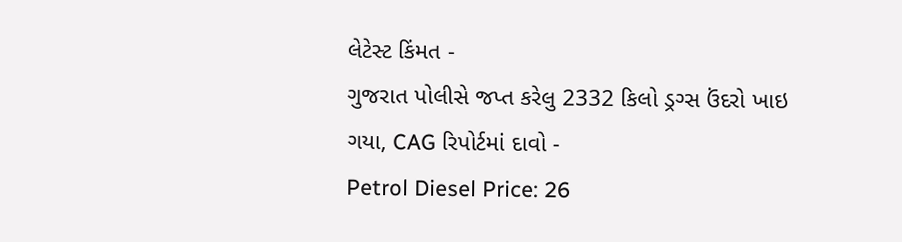લેટેસ્ટ કિંમત -
ગુજરાત પોલીસે જપ્ત કરેલુ 2332 કિલો ડ્રગ્સ ઉંદરો ખાઇ ગયા, CAG રિપોર્ટમાં દાવો -
Petrol Diesel Price: 26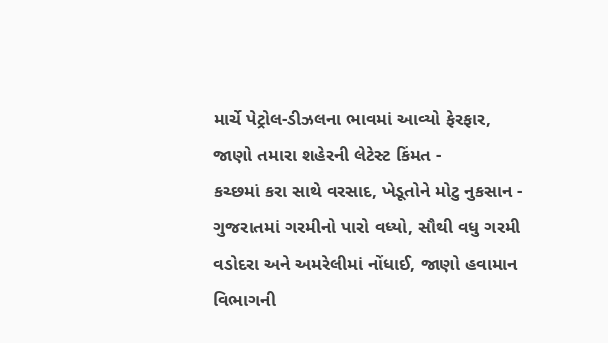માર્ચે પેટ્રોલ-ડીઝલના ભાવમાં આવ્યો ફેરફાર, જાણો તમારા શહેરની લેટેસ્ટ કિંમત -
કચ્છમાં કરા સાથે વરસાદ, ખેડૂતોને મોટુ નુકસાન -
ગુજરાતમાં ગરમીનો પારો વધ્યો, સૌથી વધુ ગરમી વડોદરા અને અમરેલીમાં નોંધાઈ, જાણો હવામાન વિભાગની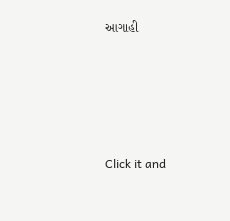આગાહી








Click it and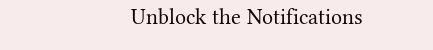Unblock the Notifications